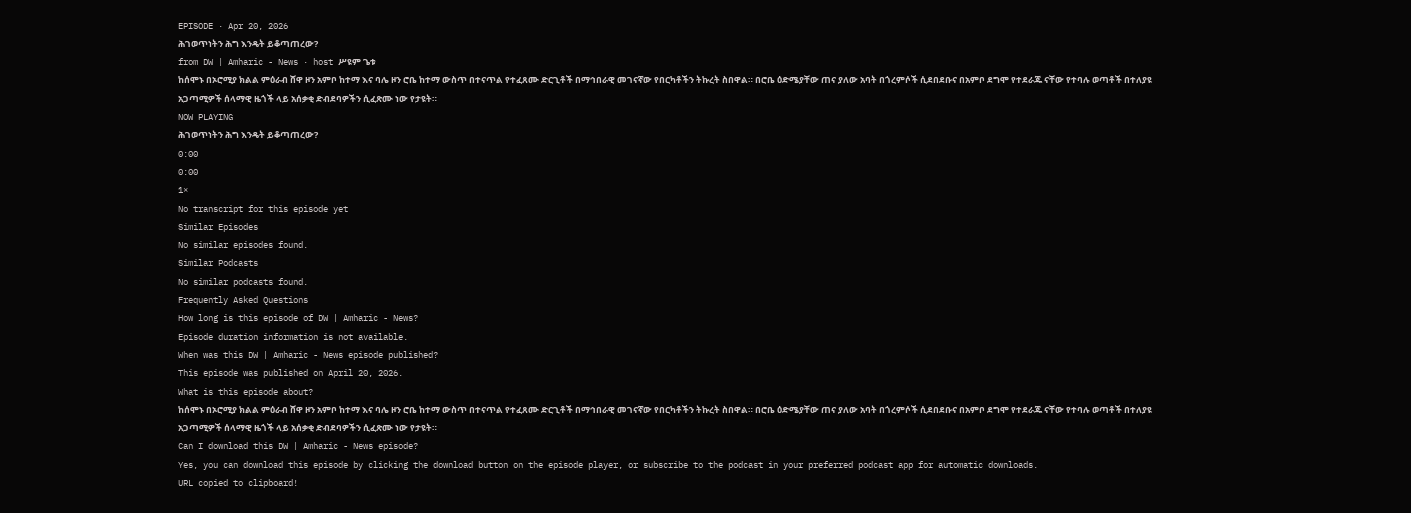EPISODE · Apr 20, 2026
ሕገወጥነትን ሕግ እንዴት ይቆጣጠረው?
from DW | Amharic - News · host ሥዩም ጌቱ
ከሰሞኑ በኦሮሚያ ክልል ምዕራብ ሸዋ ዞን አምቦ ከተማ እና ባሌ ዞን ሮቤ ከተማ ውስጥ በተናጥል የተፈጸሙ ድርጊቶች በማኅበራዊ መገናኛው የበርካቶችን ትኩረት ስበዋል። በሮቤ ዕድሜያቸው ጠና ያለው አባት በጎረምሶች ሲደበደቡና በአምቦ ደግሞ የተደራጁ ናቸው የተባሉ ወጣቶች በተለያዩ አጋጣሚዎች ሰላማዊ ዜጎች ላይ አሰቃቂ ድብደባዎችን ሲፈጽሙ ነው የታዩት።
NOW PLAYING
ሕገወጥነትን ሕግ እንዴት ይቆጣጠረው?
0:00
0:00
1×
No transcript for this episode yet
Similar Episodes
No similar episodes found.
Similar Podcasts
No similar podcasts found.
Frequently Asked Questions
How long is this episode of DW | Amharic - News?
Episode duration information is not available.
When was this DW | Amharic - News episode published?
This episode was published on April 20, 2026.
What is this episode about?
ከሰሞኑ በኦሮሚያ ክልል ምዕራብ ሸዋ ዞን አምቦ ከተማ እና ባሌ ዞን ሮቤ ከተማ ውስጥ በተናጥል የተፈጸሙ ድርጊቶች በማኅበራዊ መገናኛው የበርካቶችን ትኩረት ስበዋል። በሮቤ ዕድሜያቸው ጠና ያለው አባት በጎረምሶች ሲደበደቡና በአምቦ ደግሞ የተደራጁ ናቸው የተባሉ ወጣቶች በተለያዩ አጋጣሚዎች ሰላማዊ ዜጎች ላይ አሰቃቂ ድብደባዎችን ሲፈጽሙ ነው የታዩት።
Can I download this DW | Amharic - News episode?
Yes, you can download this episode by clicking the download button on the episode player, or subscribe to the podcast in your preferred podcast app for automatic downloads.
URL copied to clipboard!